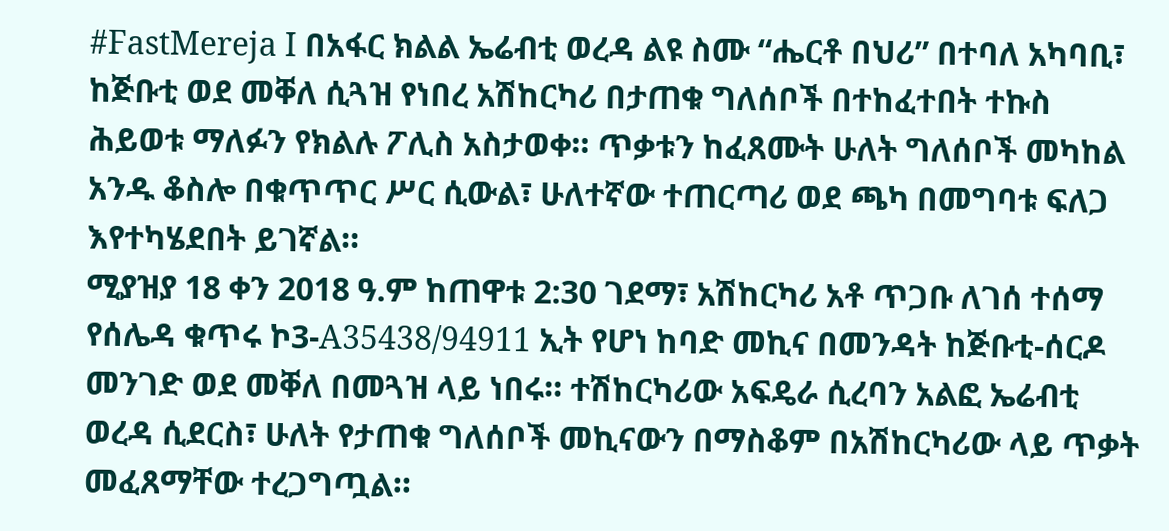#FastMereja I በአፋር ክልል ኤሬብቲ ወረዳ ልዩ ስሙ “ሔርቶ በህሪ” በተባለ አካባቢ፣ ከጅቡቲ ወደ መቐለ ሲጓዝ የነበረ አሽከርካሪ በታጠቁ ግለሰቦች በተከፈተበት ተኩስ ሕይወቱ ማለፉን የክልሉ ፖሊስ አስታወቀ። ጥቃቱን ከፈጸሙት ሁለት ግለሰቦች መካከል አንዱ ቆስሎ በቁጥጥር ሥር ሲውል፣ ሁለተኛው ተጠርጣሪ ወደ ጫካ በመግባቱ ፍለጋ እየተካሄደበት ይገኛል።
ሚያዝያ 18 ቀን 2018 ዓ.ም ከጠዋቱ 2:30 ገደማ፣ አሽከርካሪ አቶ ጥጋቡ ለገሰ ተሰማ የሰሌዳ ቁጥሩ ኮ3-A35438/94911 ኢት የሆነ ከባድ መኪና በመንዳት ከጅቡቲ-ሰርዶ መንገድ ወደ መቐለ በመጓዝ ላይ ነበሩ። ተሽከርካሪው አፍዴራ ሲረባን አልፎ ኤሬብቲ ወረዳ ሲደርስ፣ ሁለት የታጠቁ ግለሰቦች መኪናውን በማስቆም በአሽከርካሪው ላይ ጥቃት መፈጸማቸው ተረጋግጧል።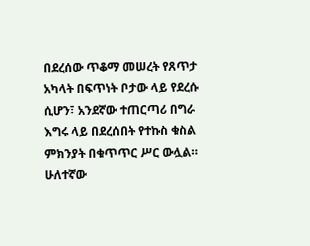በደረሰው ጥቆማ መሠረት የጸጥታ አካላት በፍጥነት ቦታው ላይ የደረሱ ሲሆን፣ አንደኛው ተጠርጣሪ በግራ እግሩ ላይ በደረሰበት የተኩስ ቁስል ምክንያት በቁጥጥር ሥር ውሏል። ሁለተኛው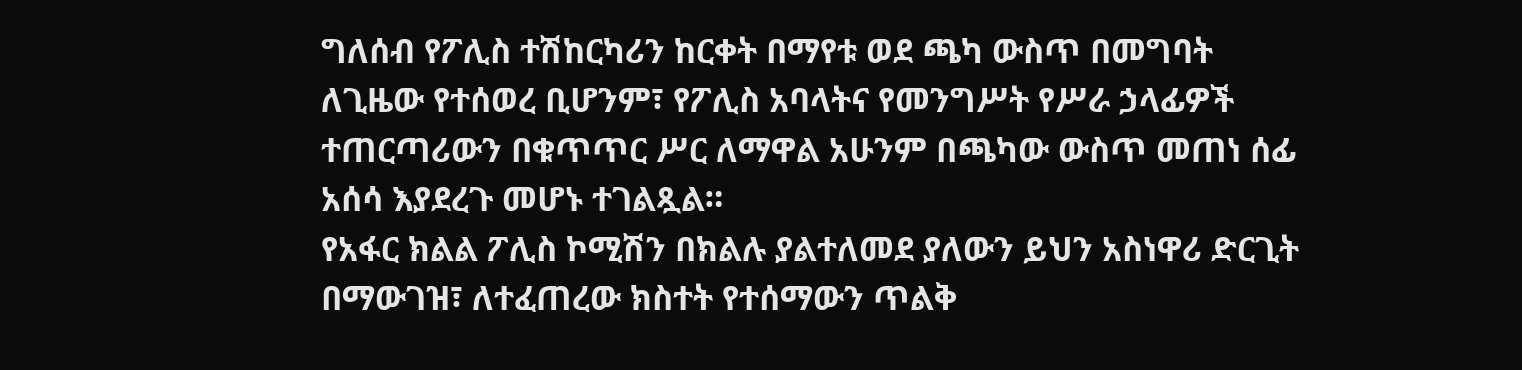ግለሰብ የፖሊስ ተሽከርካሪን ከርቀት በማየቱ ወደ ጫካ ውስጥ በመግባት ለጊዜው የተሰወረ ቢሆንም፣ የፖሊስ አባላትና የመንግሥት የሥራ ኃላፊዎች ተጠርጣሪውን በቁጥጥር ሥር ለማዋል አሁንም በጫካው ውስጥ መጠነ ሰፊ አሰሳ እያደረጉ መሆኑ ተገልጿል።
የአፋር ክልል ፖሊስ ኮሚሽን በክልሉ ያልተለመደ ያለውን ይህን አስነዋሪ ድርጊት በማውገዝ፣ ለተፈጠረው ክስተት የተሰማውን ጥልቅ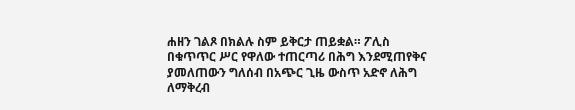ሐዘን ገልጾ በክልሉ ስም ይቅርታ ጠይቋል። ፖሊስ በቁጥጥር ሥር የዋለው ተጠርጣሪ በሕግ እንደሚጠየቅና ያመለጠውን ግለሰብ በአጭር ጊዜ ውስጥ አድኖ ለሕግ ለማቅረብ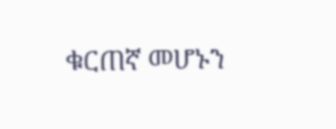ቁርጠኛ መሆኑን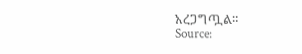አረጋግጧል።
Source: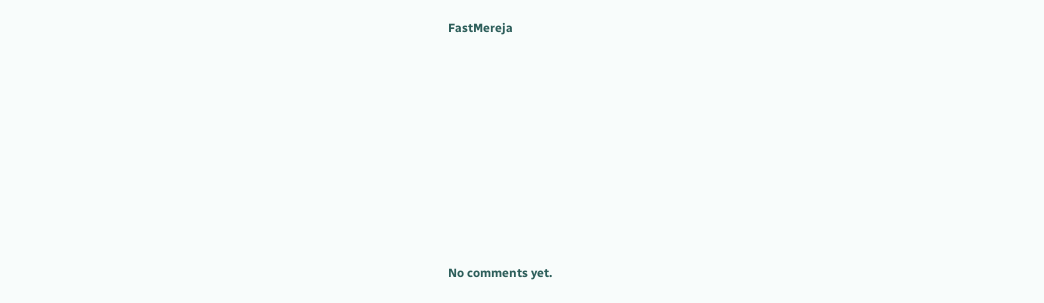FastMereja









No comments yet.